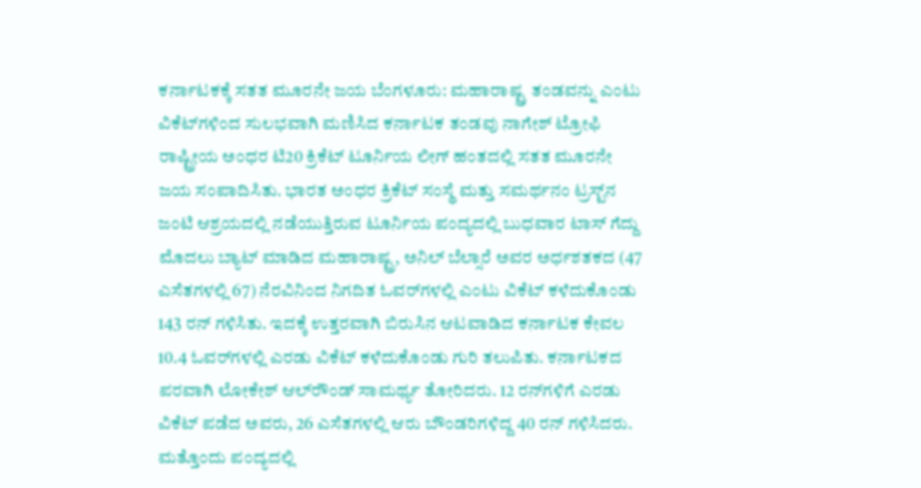ಕರ್ನಾಟಕಕ್ಕೆ ಸತತ ಮೂರನೇ ಜಯ ಬೆಂಗಳೂರು: ಮಹಾರಾಷ್ಟ್ರ ತಂಡವನ್ನು ಎಂಟು ವಿಕೆಟ್‌ಗಳಿಂದ ಸುಲಭವಾಗಿ ಮಣಿಸಿದ ಕರ್ನಾಟಕ ತಂಡವು ನಾಗೇಶ್‌ ಟ್ರೋಫಿ ರಾಷ್ಟ್ರೀಯ ಅಂಧರ ಟಿ20 ಕ್ರಿಕೆಟ್‌ ಟೂರ್ನಿಯ ಲೀಗ್‌ ಹಂತದಲ್ಲಿ ಸತತ ಮೂರನೇ ಜಯ ಸಂಪಾದಿಸಿತು. ಭಾರತ ಅಂಧರ ಕ್ರಿಕೆಟ್‌ ಸಂಸ್ಥೆ ಮತ್ತು ಸಮರ್ಥನಂ ಟ್ರಸ್ಟ್‌ನ ಜಂಟಿ ಆಶ್ರಯದಲ್ಲಿ ನಡೆಯುತ್ತಿರುವ ಟೂರ್ನಿಯ ಪಂದ್ಯದಲ್ಲಿ ಬುಧವಾರ ಟಾಸ್‌ ಗೆದ್ದು ಮೊದಲು ಬ್ಯಾಟ್‌ ಮಾಡಿದ ಮಹಾರಾಷ್ಟ್ರ, ಅನಿಲ್‌ ಬೆಲ್ಸಾರೆ ಅವರ ಅರ್ಧಶತಕದ (47 ಎಸೆತಗಳಲ್ಲಿ 67) ನೆರವಿನಿಂದ ನಿಗದಿತ ಓವರ್‌ಗಳಲ್ಲಿ ಎಂಟು ವಿಕೆಟ್‌ ಕಳೆದುಕೊಂಡು 143 ರನ್‌ ಗಳಿಸಿತು. ಇದಕ್ಕೆ ಉತ್ತರವಾಗಿ ಬಿರುಸಿನ ಆಟವಾಡಿದ ಕರ್ನಾಟಕ ಕೇವಲ 10.4 ಓವರ್‌ಗಳಲ್ಲಿ ಎರಡು ವಿಕೆಟ್‌ ಕಳೆದುಕೊಂಡು ಗುರಿ ತಲುಪಿತು. ಕರ್ನಾಟಕದ ಪರವಾಗಿ ಲೋಕೇಶ್‌ ಆಲ್‌ರೌಂಡ್‌ ಸಾಮರ್ಥ್ಯ ತೋರಿದರು. 12 ರನ್‌ಗಳಿಗೆ ಎರಡು ವಿಕೆಟ್‌ ಪಡೆದ ಅವರು, 26 ಎಸೆತಗಳಲ್ಲಿ ಆರು ಬೌಂಡರಿಗಳಿದ್ದ 40 ರನ್‌ ಗಳಿಸಿದರು. ಮತ್ತೊಂದು ಪಂದ್ಯದಲ್ಲಿ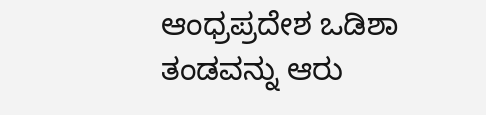ಆಂಧ್ರಪ್ರದೇಶ ಒಡಿಶಾ ತಂಡವನ್ನು ಆರು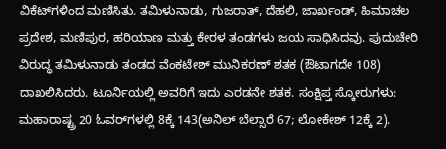ವಿಕೆಟ್‌ಗಳಿಂದ ಮಣಿಸಿತು. ತಮಿಳುನಾಡು, ಗುಜರಾತ್‌, ದೆಹಲಿ, ಜಾರ್ಖಂಡ್‌, ಹಿಮಾಚಲ ಪ್ರದೇಶ, ಮಣಿಪುರ, ಹರಿಯಾಣ ಮತ್ತು ಕೇರಳ ತಂಡಗಳು ಜಯ ಸಾಧಿಸಿದವು. ಪುದುಚೇರಿ ವಿರುದ್ಧ ತಮಿಳುನಾಡು ತಂಡದ ವೆಂಕಟೇಶ್‌ ಮುನಿಕರಣ್‌ ಶತಕ (ಔಟಾಗದೇ 108) ದಾಖಲಿಸಿದರು. ಟೂರ್ನಿಯಲ್ಲಿ ಅವರಿಗೆ ಇದು ಎರಡನೇ ಶತಕ. ಸಂಕ್ಷಿಪ್ತ ಸ್ಕೋರುಗಳು: ಮಹಾರಾಷ್ಟ್ರ 20 ಓವರ್‌ಗಳಲ್ಲಿ 8ಕ್ಕೆ 143(ಅನಿಲ್‌ ಬೆಲ್ಸಾರೆ 67; ಲೋಕೇಶ್‌ 12ಕ್ಕೆ 2).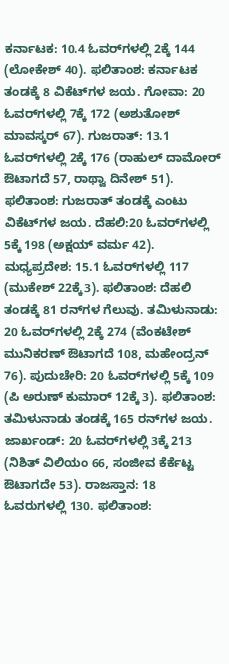ಕರ್ನಾಟಕ: 10.4 ಓವರ್‌ಗಳಲ್ಲಿ 2ಕ್ಕೆ 144 (ಲೋಕೇಶ್‌ 40). ಫಲಿತಾಂಶ: ಕರ್ನಾಟಕ ತಂಡಕ್ಕೆ 8 ವಿಕೆಟ್‌ಗಳ ಜಯ. ಗೋವಾ: 20 ಓವರ್‌ಗಳಲ್ಲಿ 7ಕ್ಕೆ 172 (ಅಶುತೋಶ್‌ ಮಾವಸ್ಕರ್‌ 67). ಗುಜರಾತ್‌: 13.1 ಓವರ್‌ಗಳಲ್ಲಿ 2ಕ್ಕೆ 176 (ರಾಹುಲ್‌ ದಾಮೋರ್‌ ಔಟಾಗದೆ 57, ರಾಥ್ವಾ ದಿನೇಶ್‌ 51). ಫಲಿತಾಂಶ: ಗುಜರಾತ್ ತಂಡಕ್ಕೆ ಎಂಟು ವಿಕೆಟ್‌ಗಳ ಜಯ. ದೆಹಲಿ:20 ಓವರ್‌ಗಳಲ್ಲಿ 5ಕ್ಕೆ 198 (ಅಕ್ಷಯ್‌ ವರ್ಮ 42). ಮಧ್ಯಪ್ರದೇಶ: 15.1 ಓವರ್‌ಗಳಲ್ಲಿ 117 (ಮುಕೇಶ್‌ 22ಕ್ಕೆ3). ಫಲಿತಾಂಶ: ದೆಹಲಿ ತಂಡಕ್ಕೆ 81 ರನ್‌ಗಳ ಗೆಲುವು. ತಮಿಳುನಾಡು: 20 ಓವರ್‌ಗಳಲ್ಲಿ 2ಕ್ಕೆ 274 (ವೆಂಕಟೇಶ್‌ ಮುನಿಕರಣ್‌ ಔಟಾಗದೆ 108, ಮಹೇಂದ್ರನ್‌ 76). ಪುದುಚೇರಿ: 20 ಓವರ್‌ಗಳಲ್ಲಿ 5ಕ್ಕೆ 109 (ಪಿ ಅರುಣ್‌ ಕುಮಾರ್‌ 12ಕ್ಕೆ 3). ಫಲಿತಾಂಶ: ತಮಿಳುನಾಡು ತಂಡಕ್ಕೆ 165 ರನ್‌ಗಳ ಜಯ. ಜಾರ್ಖಂಡ್‌: 20 ಓವರ್‌ಗಳಲ್ಲಿ 3ಕ್ಕೆ 213 (ನಿಶಿತ್‌ ವಿಲಿಯಂ 66, ಸಂಜೀವ ಕೆರ್ಕೆಟ್ಟ ಔಟಾಗದೇ 53). ರಾಜಸ್ತಾನ: 18 ಓವರುಗಳಲ್ಲಿ 130. ಫಲಿತಾಂಶ: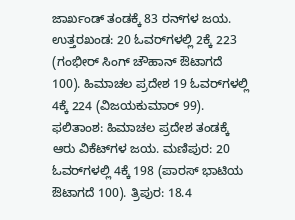ಜಾರ್ಖಂಡ್‌ ತಂಡಕ್ಕೆ 83 ರನ್‌ಗಳ ಜಯ. ಉತ್ತರಖಂಡ: 20 ಓವರ್‌ಗಳಲ್ಲಿ 2ಕ್ಕೆ 223 (ಗಂಭೀರ್‌ ಸಿಂಗ್‌ ಚೌಹಾನ್‌ ಔಟಾಗದೆ 100). ಹಿಮಾಚಲ ಪ್ರದೇಶ 19 ಓವರ್‌ಗಳಲ್ಲಿ 4ಕ್ಕೆ 224 (ವಿಜಯಕುಮಾರ್‌ 99). ಫಲಿತಾಂಶ: ಹಿಮಾಚಲ ಪ್ರದೇಶ ತಂಡಕ್ಕೆ ಆರು ವಿಕೆಟ್‌ಗಳ ಜಯ. ಮಣಿಪುರ: 20 ಓವರ್‌ಗಳಲ್ಲಿ 4ಕ್ಕೆ 198 (ಪಾರಸ್‌ ಭಾಟಿಯ ಔಟಾಗದೆ 100). ತ್ರಿಪುರ: 18.4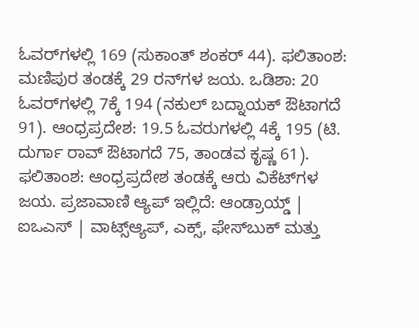ಓವರ್‌ಗಳಲ್ಲಿ 169 (ಸುಕಾಂತ್‌ ಶಂಕರ್‌ 44). ಫಲಿತಾಂಶ: ಮಣಿಪುರ ತಂಡಕ್ಕೆ 29 ರನ್‌ಗಳ ಜಯ. ಒಡಿಶಾ: 20 ಓವರ್‌ಗಳಲ್ಲಿ 7ಕ್ಕೆ 194 (ನಕುಲ್‌ ಬದ್ನಾಯಕ್‌ ಔಟಾಗದೆ 91). ಆಂಧ್ರಪ್ರದೇಶ: 19.5 ಓವರುಗಳಲ್ಲಿ 4ಕ್ಕೆ 195 (ಟಿ. ದುರ್ಗಾ ರಾವ್‌ ಔಟಾಗದೆ 75, ತಾಂಡವ ಕೃಷ್ಣ 61). ಫಲಿತಾಂಶ: ಆಂಧ್ರಪ್ರದೇಶ ತಂಡಕ್ಕೆ ಆರು ವಿಕೆಟ್‌ಗಳ ಜಯ. ಪ್ರಜಾವಾಣಿ ಆ್ಯಪ್ ಇಲ್ಲಿದೆ: ಆಂಡ್ರಾಯ್ಡ್ | ಐಒಎಸ್ | ವಾಟ್ಸ್ಆ್ಯಪ್, ಎಕ್ಸ್, ಫೇಸ್‌ಬುಕ್ ಮತ್ತು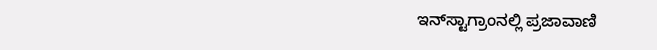ಇನ್‌ಸ್ಟಾಗ್ರಾಂನಲ್ಲಿ ಪ್ರಜಾವಾಣಿ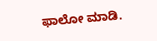ಫಾಲೋ ಮಾಡಿ.